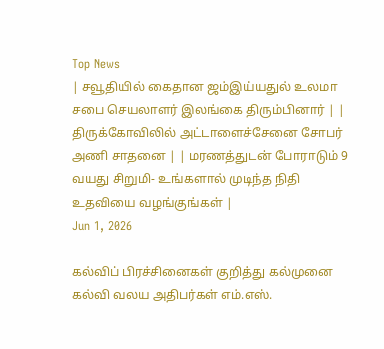Top News
| சவூதியில் கைதான ஜம்இய்யதுல் உலமா சபை செயலாளர் இலங்கை திரும்பினார் | | திருக்கோவிலில் அட்டாளைச்சேனை சோபர் அணி சாதனை | | மரணத்துடன் போராடும் 9 வயது சிறுமி- உங்களால் முடிந்த நிதி உதவியை வழங்குங்கள் |
Jun 1, 2026

கல்விப் பிரச்சினைகள் குறித்து கல்முனை கல்வி வலய அதிபர்கள் எம்.எஸ்.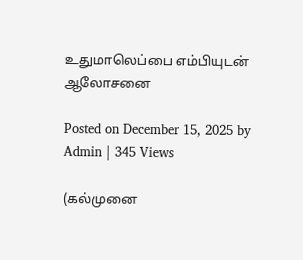உதுமாலெப்பை எம்பியுடன் ஆலோசனை

Posted on December 15, 2025 by Admin | 345 Views

(கல்முனை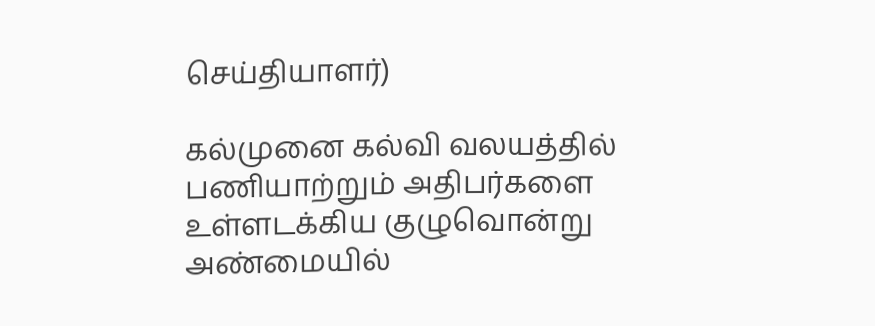செய்தியாளர்)

கல்முனை கல்வி வலயத்தில் பணியாற்றும் அதிபர்களை உள்ளடக்கிய குழுவொன்று அண்மையில்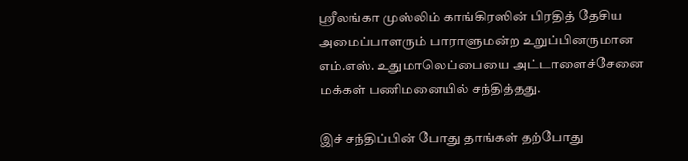ஸ்ரீலங்கா முஸ்லிம் காங்கிரஸின் பிரதித் தேசிய அமைப்பாளரும் பாராளுமன்ற உறுப்பினருமான எம்.எஸ். உதுமாலெப்பையை அட்டாளைச்சேனை மக்கள் பணிமனையில் சந்தித்தது.

இச் சந்திப்பின் போது தாங்கள் தற்போது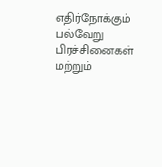எதிர்நோக்கும் பல்வேறு பிரச்சினைகள் மற்றும்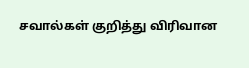சவால்கள் குறித்து விரிவான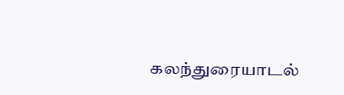கலந்துரையாடல்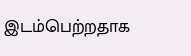இடம்பெற்றதாக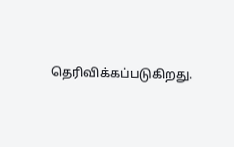தெரிவிக்கப்படுகிறது.